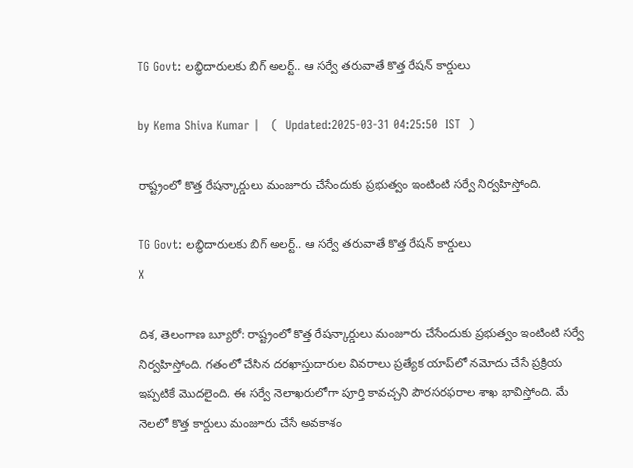TG Govt: లబ్ధిదారులకు బిగ్ అలర్ట్.. ఆ సర్వే తరువాతే కొత్త రేషన్ కార్డులు

by Kema Shiva Kumar |   (  Updated:2025-03-31 04:25:50  IST  )

రాష్ట్రంలో కొత్త రేషన్కార్డులు మంజూరు చేసేందుకు ప్రభుత్వం ఇంటింటి సర్వే నిర్వహిస్తోంది.

TG Govt: లబ్ధిదారులకు బిగ్ అలర్ట్.. ఆ సర్వే తరువాతే కొత్త రేషన్ కార్డులు
X

దిశ, తెలంగాణ బ్యూరో: రాష్ట్రంలో కొత్త రేషన్కార్డులు మంజూరు చేసేందుకు ప్రభుత్వం ఇంటింటి సర్వే నిర్వహిస్తోంది. గతంలో చేసిన దరఖాస్తుదారుల వివరాలు ప్రత్యేక యాప్‌లో నమోదు చేసే ప్రక్రియ ఇప్పటికే మొదలైంది. ఈ సర్వే నెలాఖరులోగా పూర్తి కావచ్చని పౌరసరఫరాల శాఖ భావిస్తోంది. మే నెలలో కొత్త కార్డులు మంజూరు చేసే అవకాశం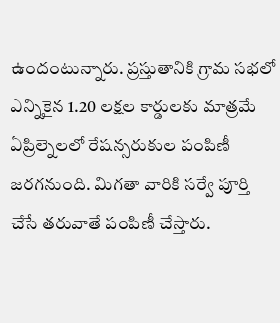ఉందంటున్నారు. ప్రస్తుతానికి గ్రామ సభలో ఎన్నికైన 1.20 లక్షల కార్డులకు మాత్రమే ఏప్రిల్నెలలో రేషన్సరుకుల పంపిణీ జరగనుంది. మిగతా వారికి సర్వే పూర్తి చేసే తరువాతే పంపిణీ చేస్తారు.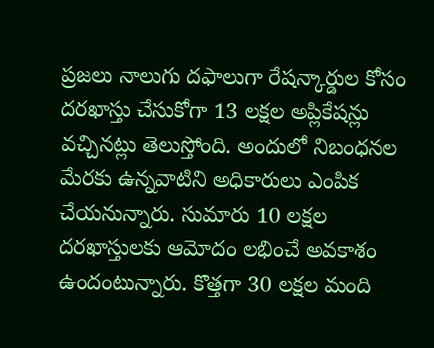ప్రజలు నాలుగు దఫాలుగా రేషన్కార్డుల కోసం దరఖాస్తు చేసుకోగా 13 లక్షల అప్లికేషన్లు వచ్చినట్లు తెలుస్తోంది. అందులో నిబంధనల మేరకు ఉన్నవాటిని అధికారులు ఎంపిక చేయనున్నారు. సుమారు 10 లక్షల దరఖాస్తులకు ఆమోదం లభించే అవకాశం ఉందంటున్నారు. కొత్తగా 30 లక్షల మంది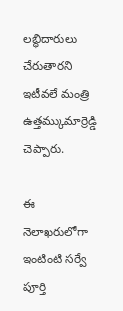లబ్ధిదారులు చేరుతారని ఇటీవలే మంత్రి ఉత్తమ్కుమార్రెడ్డి చెప్పారు.

ఈ నెలాఖరులోగా ఇంటింటి సర్వే పూర్తి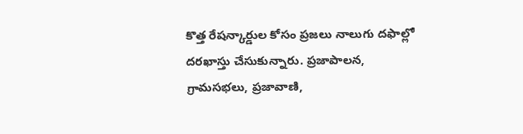కొత్త రేషన్కార్డుల కోసం ప్రజలు నాలుగు దఫాల్లో దరఖాస్తు చేసుకున్నారు. ప్రజాపాలన, గ్రామసభలు, ప్రజావాణి,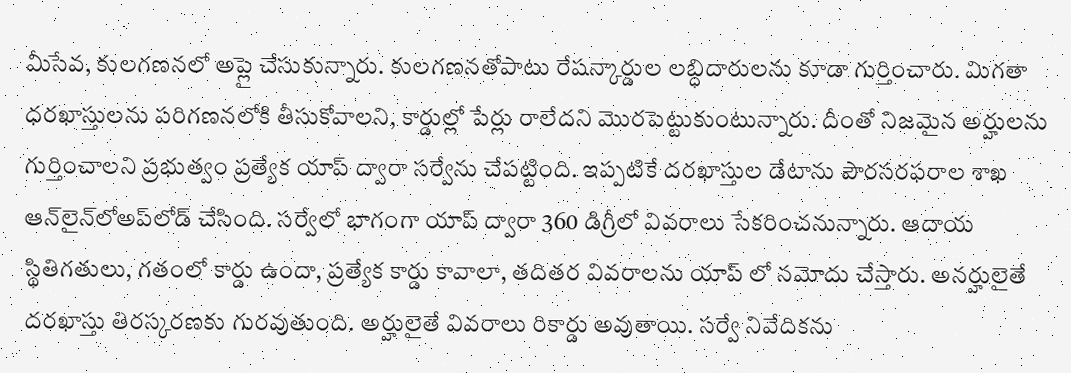మీసేవ, కులగణనలో అప్లై చేసుకున్నారు. కులగణనతోపాటు రేషన్కార్డుల లబ్ధిదారులను కూడా గుర్తించారు. మిగతా ధరఖాస్తులను పరిగణనలోకి తీసుకోవాలని, కార్డుల్లో పేర్లు రాలేదని మొరపెట్టుకుంటున్నారు. దీంతో నిజమైన అర్హులను గుర్తించాలని ప్రభుత్వం ప్రత్యేక యాప్ ద్వారా సర్వేను చేపట్టింది. ఇప్పటికే దరఖాస్తుల డేటాను పౌరసరఫరాల శాఖ ఆన్‌లైన్‌లోఅప్‌లోడ్ చేసింది. సర్వేలో భాగంగా యాప్ ద్వారా 360 డిగ్రీలో వివరాలు సేకరించనున్నారు. ఆదాయ స్థితిగతులు, గతంలో కార్డు ఉందా, ప్రత్యేక కార్డు కావాలా, తదితర వివరాలను యాప్ లో నమోదు చేస్తారు. అనర్హులైతే దరఖాస్తు తిరస్కరణకు గురవుతుంది. అర్హులైతే వివరాలు రికార్డు అవుతాయి. సర్వే నివేదికను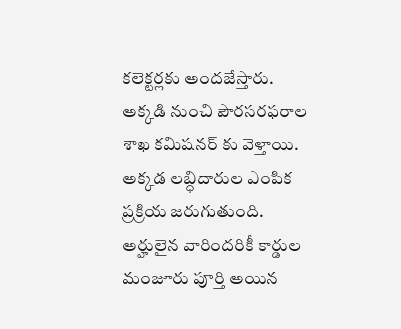కలెక్టర్లకు అందజేస్తారు. అక్కడి నుంచి పౌరసరఫరాల శాఖ కమిషనర్ కు వెళ్తాయి. అక్కడ లబ్ధిదారుల ఎంపిక ప్రక్రియ జరుగుతుంది. అర్హులైన వారిందరికీ కార్డుల మంజూరు పూర్తి అయిన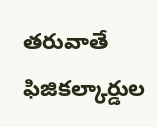తరువాతే ఫిజికల్కార్డుల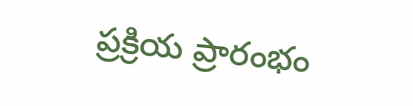ప్రక్రియ ప్రారంభం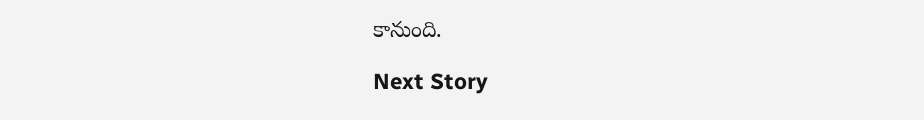కానుంది.

Next Story